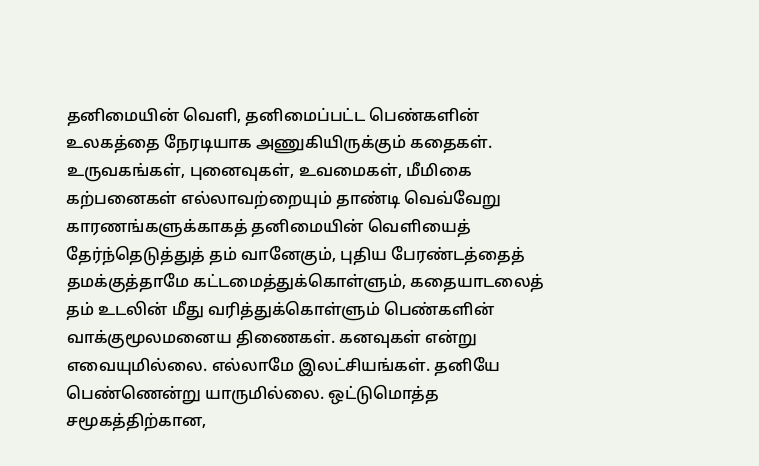தனிமையின் வெளி, தனிமைப்பட்ட பெண்களின் உலகத்தை நேரடியாக அணுகியிருக்கும் கதைகள். உருவகங்கள், புனைவுகள், உவமைகள், மீமிகை கற்பனைகள் எல்லாவற்றையும் தாண்டி வெவ்வேறு காரணங்களுக்காகத் தனிமையின் வெளியைத் தேர்ந்தெடுத்துத் தம் வானேகும், புதிய பேரண்டத்தைத் தமக்குத்தாமே கட்டமைத்துக்கொள்ளும், கதையாடலைத் தம் உடலின் மீது வரித்துக்கொள்ளும் பெண்களின் வாக்குமூலமனைய திணைகள். கனவுகள் என்று எவையுமில்லை. எல்லாமே இலட்சியங்கள். தனியே பெண்ணென்று யாருமில்லை. ஒட்டுமொத்த சமூகத்திற்கான,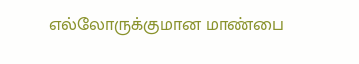எல்லோருக்குமான மாண்பை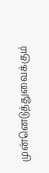முன்னெடுத்துவைக்கும்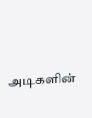அடிகளின்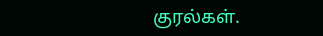குரல்கள்.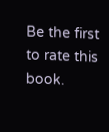Be the first to rate this book.